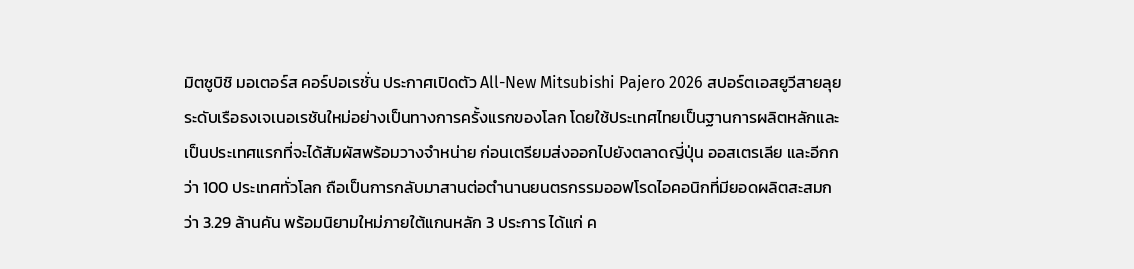มิตซูบิชิ มอเตอร์ส คอร์ปอเรชั่น ประกาศเปิดตัว All-New Mitsubishi Pajero 2026 สปอร์ตเอสยูวีสายลุยระดับเรือธงเจเนอเรชันใหม่อย่างเป็นทางการครั้งแรกของโลก โดยใช้ประเทศไทยเป็นฐานการผลิตหลักและเป็นประเทศแรกที่จะได้สัมผัสพร้อมวางจำหน่าย ก่อนเตรียมส่งออกไปยังตลาดญี่ปุ่น ออสเตรเลีย และอีกกว่า 100 ประเทศทั่วโลก ถือเป็นการกลับมาสานต่อตำนานยนตรกรรมออฟโรดไอคอนิกที่มียอดผลิตสะสมกว่า 3.29 ล้านคัน พร้อมนิยามใหม่ภายใต้แกนหลัก 3 ประการ ได้แก่ ค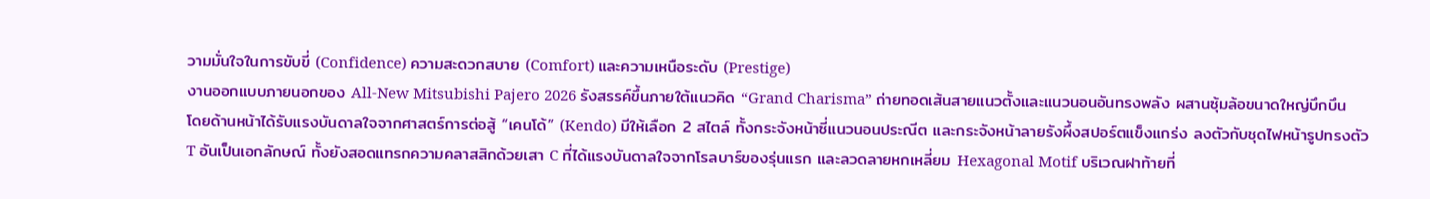วามมั่นใจในการขับขี่ (Confidence) ความสะดวกสบาย (Comfort) และความเหนือระดับ (Prestige)
งานออกแบบภายนอกของ All-New Mitsubishi Pajero 2026 รังสรรค์ขึ้นภายใต้แนวคิด “Grand Charisma” ถ่ายทอดเส้นสายแนวตั้งและแนวนอนอันทรงพลัง ผสานซุ้มล้อขนาดใหญ่บึกบึน โดยด้านหน้าได้รับแรงบันดาลใจจากศาสตร์การต่อสู้ “เคนโด้” (Kendo) มีให้เลือก 2 สไตล์ ทั้งกระจังหน้าซี่แนวนอนประณีต และกระจังหน้าลายรังผึ้งสปอร์ตแข็งแกร่ง ลงตัวกับชุดไฟหน้ารูปทรงตัว T อันเป็นเอกลักษณ์ ทั้งยังสอดแทรกความคลาสสิกด้วยเสา C ที่ได้แรงบันดาลใจจากโรลบาร์ของรุ่นแรก และลวดลายหกเหลี่ยม Hexagonal Motif บริเวณฝาท้ายที่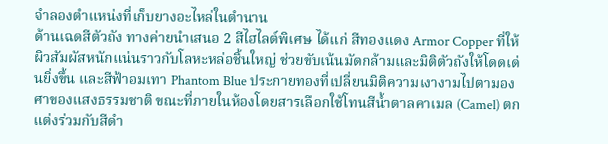จำลองตำแหน่งที่เก็บยางอะไหล่ในตำนาน
ด้านเฉดสีตัวถัง ทางค่ายนำเสนอ 2 สีไฮไลต์พิเศษ ได้แก่ สีทองแดง Armor Copper ที่ให้ผิวสัมผัสหนักแน่นราวกับโลหะหล่อชิ้นใหญ่ ช่วยขับเน้นมัดกล้ามและมิติตัวถังให้โดดเด่นยิ่งขึ้น และสีฟ้าอมเทา Phantom Blue ประกายทองที่เปลี่ยนมิติความเงางามไปตามองศาของแสงธรรมชาติ ขณะที่ภายในห้องโดยสารเลือกใช้โทนสีน้ำตาลคาเมล (Camel) ตกแต่งร่วมกับสีดำ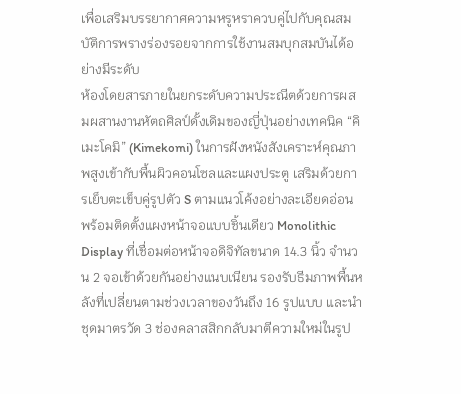เพื่อเสริมบรรยากาศความหรูหราควบคู่ไปกับคุณสมบัติการพรางร่องรอยจากการใช้งานสมบุกสมบันได้อย่างมีระดับ
ห้องโดยสารภายในยกระดับความประณีตด้วยการผสมผสานงานหัตถศิลป์ดั้งเดิมของญี่ปุ่นอย่างเทคนิค “คิเมะโคมิ” (Kimekomi) ในการฝังหนังสังเคราะห์คุณภาพสูงเข้ากับพื้นผิวคอนโซลและแผงประตู เสริมด้วยการเย็บตะเข็บคู่รูปตัว S ตามแนวโค้งอย่างละเอียดอ่อน พร้อมติดตั้งแผงหน้าจอแบบชิ้นเดียว Monolithic Display ที่เชื่อมต่อหน้าจอดิจิทัลขนาด 14.3 นิ้ว จำนวน 2 จอเข้าด้วยกันอย่างแนบเนียน รองรับธีมภาพพื้นหลังที่เปลี่ยนตามช่วงเวลาของวันถึง 16 รูปแบบ และนำชุดมาตรวัด 3 ช่องคลาสสิกกลับมาตีความใหม่ในรูป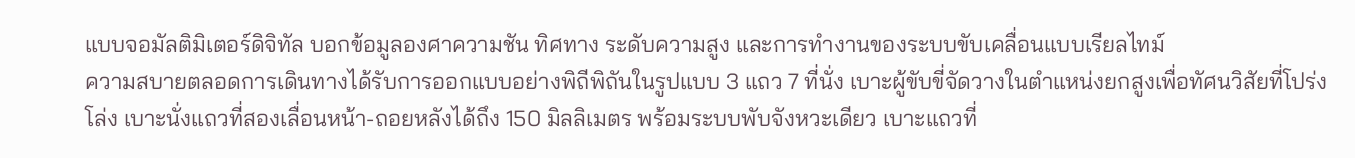แบบจอมัลติมิเตอร์ดิจิทัล บอกข้อมูลองศาความชัน ทิศทาง ระดับความสูง และการทำงานของระบบขับเคลื่อนแบบเรียลไทม์
ความสบายตลอดการเดินทางได้รับการออกแบบอย่างพิถีพิถันในรูปแบบ 3 แถว 7 ที่นั่ง เบาะผู้ขับขี่จัดวางในตำแหน่งยกสูงเพื่อทัศนวิสัยที่โปร่งโล่ง เบาะนั่งแถวที่สองเลื่อนหน้า-ถอยหลังได้ถึง 150 มิลลิเมตร พร้อมระบบพับจังหวะเดียว เบาะแถวที่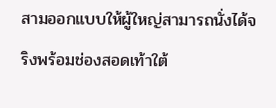สามออกแบบให้ผู้ใหญ่สามารถนั่งได้จริงพร้อมช่องสอดเท้าใต้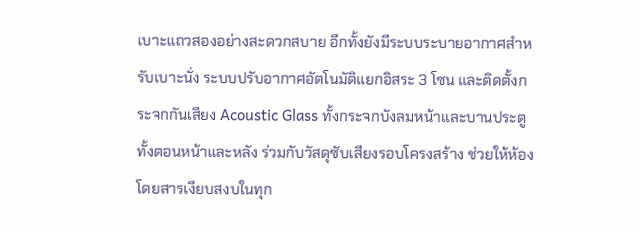เบาะแถวสองอย่างสะดวกสบาย อีกทั้งยังมีระบบระบายอากาศสำหรับเบาะนั่ง ระบบปรับอากาศอัตโนมัติแยกอิสระ 3 โซน และติดตั้งกระจกกันเสียง Acoustic Glass ทั้งกระจกบังลมหน้าและบานประตูทั้งตอนหน้าและหลัง ร่วมกับวัสดุซับเสียงรอบโครงสร้าง ช่วยให้ห้องโดยสารเงียบสงบในทุก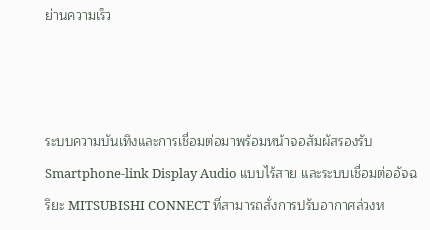ย่านความเร็ว



ระบบความบันเทิงและการเชื่อมต่อมาพร้อมหน้าจอสัมผัสรองรับ Smartphone-link Display Audio แบบไร้สาย และระบบเชื่อมต่ออัจฉริยะ MITSUBISHI CONNECT ที่สามารถสั่งการปรับอากาศล่วงห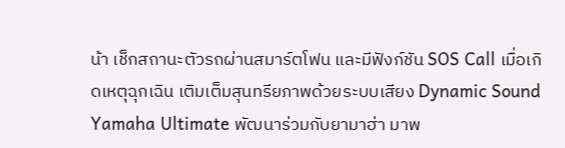น้า เช็กสถานะตัวรถผ่านสมาร์ตโฟน และมีฟังก์ชัน SOS Call เมื่อเกิดเหตุฉุกเฉิน เติมเต็มสุนทรียภาพด้วยระบบเสียง Dynamic Sound Yamaha Ultimate พัฒนาร่วมกับยามาฮ่า มาพ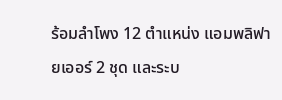ร้อมลำโพง 12 ตำแหน่ง แอมพลิฟายเออร์ 2 ชุด และระบ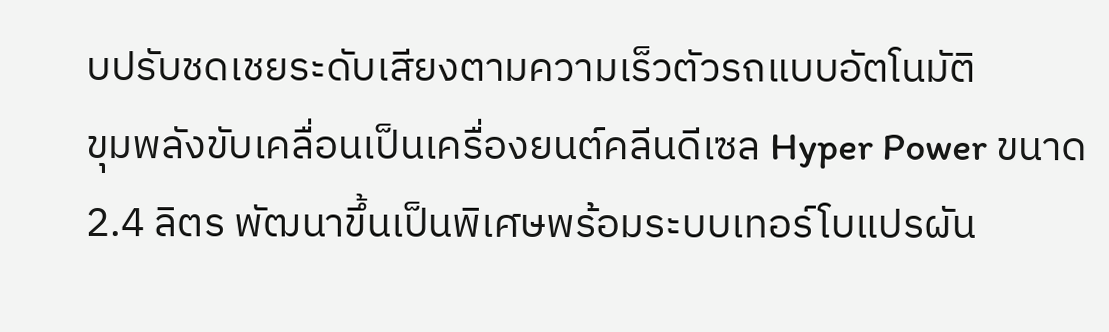บปรับชดเชยระดับเสียงตามความเร็วตัวรถแบบอัตโนมัติ
ขุมพลังขับเคลื่อนเป็นเครื่องยนต์คลีนดีเซล Hyper Power ขนาด 2.4 ลิตร พัฒนาขึ้นเป็นพิเศษพร้อมระบบเทอร์โบแปรผัน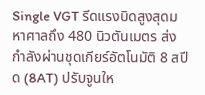Single VGT รีดแรงบิดสูงสุดมหาศาลถึง 480 นิวตันเมตร ส่งกำลังผ่านชุดเกียร์อัตโนมัติ 8 สปีด (8AT) ปรับจูนให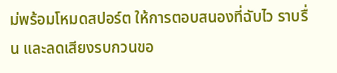ม่พร้อมโหมดสปอร์ต ให้การตอบสนองที่ฉับไว ราบรื่น และลดเสียงรบกวนขอ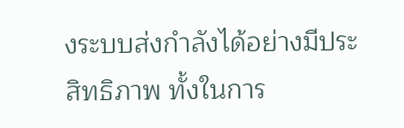งระบบส่งกำลังได้อย่างมีประสิทธิภาพ ทั้งในการ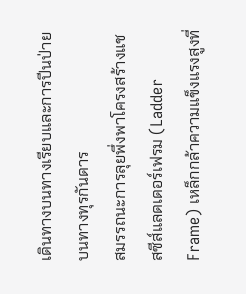เดินทางบนทางเรียบและการปีนป่ายบนทางทุรกันดาร
สมรรถนะการลุยพึ่งพาโครงสร้างแชสซีส์แลดเดอร์เฟรม (Ladder Frame) เหล็กกล้าความแข็งแรงสูงที่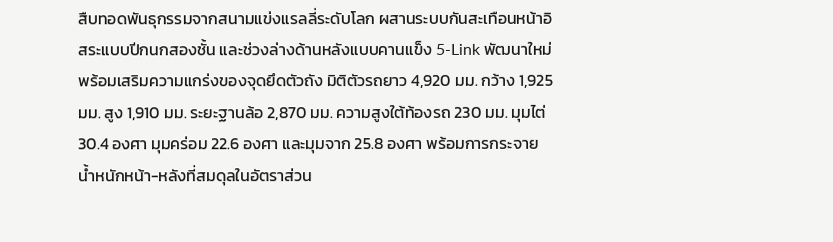สืบทอดพันธุกรรมจากสนามแข่งแรลลี่ระดับโลก ผสานระบบกันสะเทือนหน้าอิสระแบบปีกนกสองชั้น และช่วงล่างด้านหลังแบบคานแข็ง 5-Link พัฒนาใหม่ พร้อมเสริมความแกร่งของจุดยึดตัวถัง มิติตัวรถยาว 4,920 มม. กว้าง 1,925 มม. สูง 1,910 มม. ระยะฐานล้อ 2,870 มม. ความสูงใต้ท้องรถ 230 มม. มุมไต่ 30.4 องศา มุมคร่อม 22.6 องศา และมุมจาก 25.8 องศา พร้อมการกระจายน้ำหนักหน้า-หลังที่สมดุลในอัตราส่วน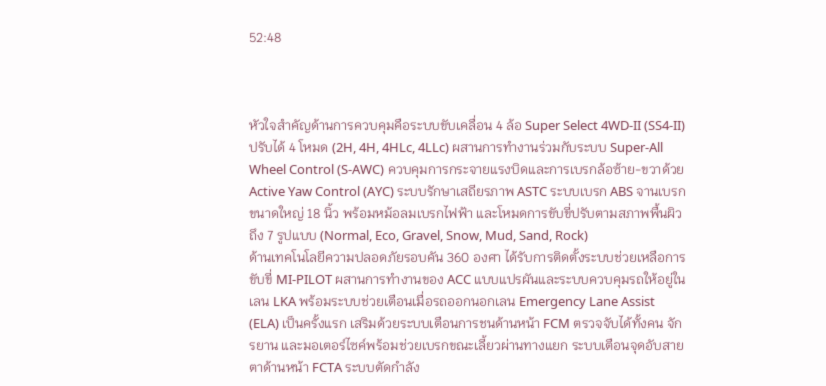52:48



หัวใจสำคัญด้านการควบคุมคือระบบขับเคลื่อน 4 ล้อ Super Select 4WD-II (SS4-II) ปรับได้ 4 โหมด (2H, 4H, 4HLc, 4LLc) ผสานการทำงานร่วมกับระบบ Super-All Wheel Control (S-AWC) ควบคุมการกระจายแรงบิดและการเบรกล้อซ้าย-ขวาด้วย Active Yaw Control (AYC) ระบบรักษาเสถียรภาพ ASTC ระบบเบรก ABS จานเบรกขนาดใหญ่ 18 นิ้ว พร้อมหม้อลมเบรกไฟฟ้า และโหมดการขับขี่ปรับตามสภาพพื้นผิวถึง 7 รูปแบบ (Normal, Eco, Gravel, Snow, Mud, Sand, Rock)
ด้านเทคโนโลยีความปลอดภัยรอบคัน 360 องศา ได้รับการติดตั้งระบบช่วยเหลือการขับขี่ MI-PILOT ผสานการทำงานของ ACC แบบแปรผันและระบบควบคุมรถให้อยู่ในเลน LKA พร้อมระบบช่วยเตือนเมื่อรถออกนอกเลน Emergency Lane Assist (ELA) เป็นครั้งแรก เสริมด้วยระบบเตือนการชนด้านหน้า FCM ตรวจจับได้ทั้งคน จักรยาน และมอเตอร์ไซค์พร้อมช่วยเบรกขณะเลี้ยวผ่านทางแยก ระบบเตือนจุดอับสายตาด้านหน้า FCTA ระบบตัดกำลัง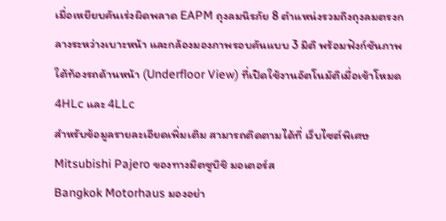เมื่อเหยียบคันเร่งผิดพลาด EAPM ถุงลมนิรภัย 8 ตำแหน่งรวมถึงถุงลมตรงกลางระหว่างเบาะหน้า และกล้องมองภาพรอบคันแบบ 3 มิติ พร้อมฟังก์ชันภาพใต้ท้องรถด้านหน้า (Underfloor View) ที่เปิดใช้งานอัตโนมัติเมื่อเข้าโหมด 4HLc และ 4LLc
สำหรับข้อมูลรายละเอียดเพิ่มเติม สามารถติดตามได้ที่ เว็บไซต์พิเศษ Mitsubishi Pajero ของทางมิตซูบิชิ มอเตอร์ส
Bangkok Motorhaus มองอย่า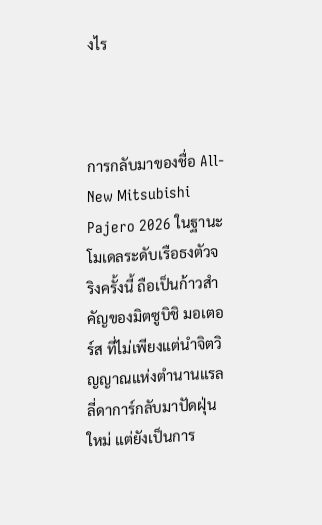งไร



การกลับมาของชื่อ All-New Mitsubishi Pajero 2026 ในฐานะโมเดลระดับเรือธงตัวจริงครั้งนี้ ถือเป็นก้าวสำคัญของมิตซูบิชิ มอเตอร์ส ที่ไม่เพียงแต่นำจิตวิญญาณแห่งตำนานแรลลี่ดาการ์กลับมาปัดฝุ่นใหม่ แต่ยังเป็นการ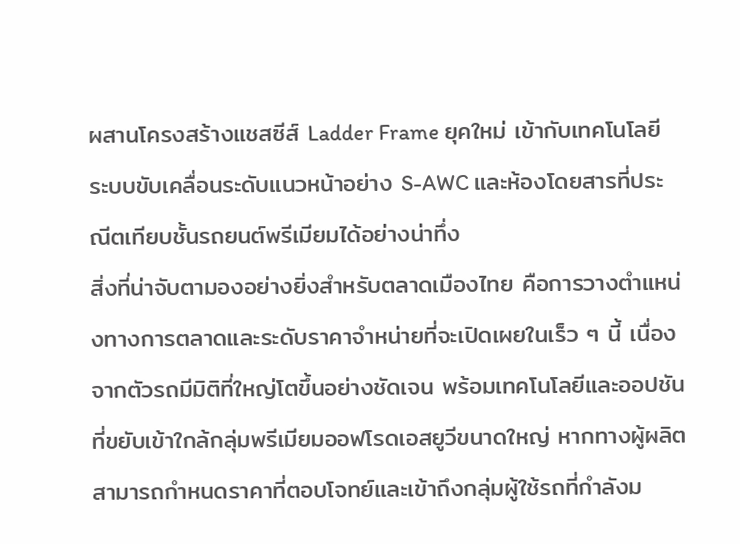ผสานโครงสร้างแชสซีส์ Ladder Frame ยุคใหม่ เข้ากับเทคโนโลยีระบบขับเคลื่อนระดับแนวหน้าอย่าง S-AWC และห้องโดยสารที่ประณีตเทียบชั้นรถยนต์พรีเมียมได้อย่างน่าทึ่ง
สิ่งที่น่าจับตามองอย่างยิ่งสำหรับตลาดเมืองไทย คือการวางตำแหน่งทางการตลาดและระดับราคาจำหน่ายที่จะเปิดเผยในเร็ว ๆ นี้ เนื่องจากตัวรถมีมิติที่ใหญ่โตขึ้นอย่างชัดเจน พร้อมเทคโนโลยีและออปชันที่ขยับเข้าใกล้กลุ่มพรีเมียมออฟโรดเอสยูวีขนาดใหญ่ หากทางผู้ผลิตสามารถกำหนดราคาที่ตอบโจทย์และเข้าถึงกลุ่มผู้ใช้รถที่กำลังม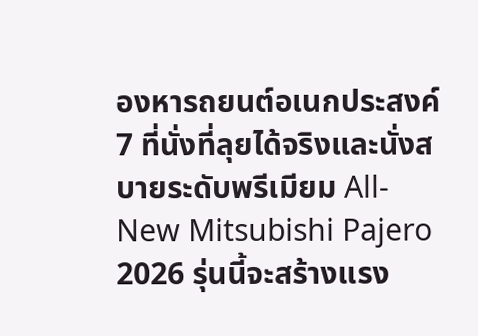องหารถยนต์อเนกประสงค์ 7 ที่นั่งที่ลุยได้จริงและนั่งสบายระดับพรีเมียม All-New Mitsubishi Pajero 2026 รุ่นนี้จะสร้างแรง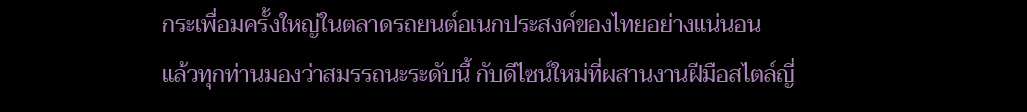กระเพื่อมครั้งใหญ่ในตลาดรถยนต์อเนกประสงค์ของไทยอย่างแน่นอน
แล้วทุกท่านมองว่าสมรรถนะระดับนี้ กับดีไซน์ใหม่ที่ผสานงานฝีมือสไตล์ญี่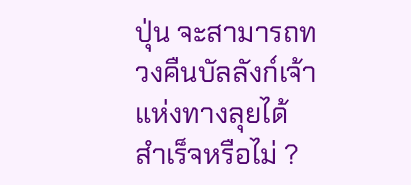ปุ่น จะสามารถทวงคืนบัลลังก์เจ้าแห่งทางลุยได้สำเร็จหรือไม่ ?